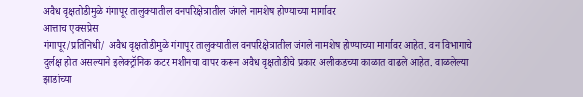अवैध वृक्षतोडीमुळे गंगापूर तालुक्यातील वनपरिक्षेत्रातील जंगले नामशेष होण्याच्या मार्गावर
आत्ताच एक्सप्रेस
गंगापूर/प्रतिनिधी/ अवैध वृक्षतोडीमुळे गंगापूर तालुक्यातील वनपरिक्षेत्रातील जंगले नामशेष होण्याच्या मार्गावर आहेत. वन विभागाचे दुर्लक्ष होत असल्याने इलेक्ट्रॉनिक कटर मशीनचा वापर करून अवैध वृक्षतोडीचे प्रकार अलीकडच्या काळात वाढले आहेत. वाळलेल्या झाडांच्या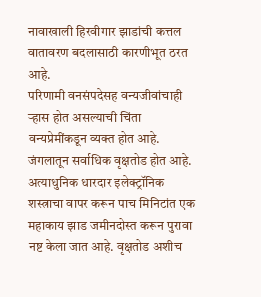नावाखाली हिरवीगार झाडांची कत्तल वातावरण बदलासाठी कारणीभूत ठरत आहे.
परिणामी वनसंपदेसह वन्यजीवांचाही ऱ्हास होत असल्याची चिंता वन्यप्रेमींकडून व्यक्त होत आहे.
जंगलातून सर्वाधिक वृक्षतोड होत आहे. अत्याधुनिक धारदार इलेक्ट्रॉनिक शस्त्राचा वापर करून पाच मिनिटांत एक महाकाय झाड जमीनदोस्त करून पुरावा नष्ट केला जात आहे. वृक्षतोड अशीच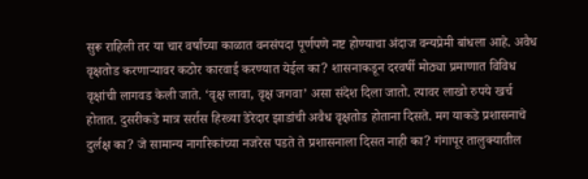सुरू राहिली तर या चार वर्षांच्या काळात वनसंपदा पूर्णपणे नष्ट होण्याचा अंदाज वन्यप्रेमी बांधला आहे. अवैध वृक्षतोड करणाऱ्यावर कठोर कारवाई करण्यात येईल का? शासनाकडून दरवर्षी मोठ्या प्रमाणात विविध वृक्षांची लागवड केली जाते. ‘वृक्ष लावा, वृक्ष जगवा’ असा संदेश दिला जातो. त्यावर लाखो रुपये खर्च होतात. दुसरीकडे मात्र सर्रास हिरव्या डेरेदार झाडांची अवैध वृक्षतोड होताना दिसते. मग याकडे प्रशासनाचे दुर्लक्ष का? जे सामान्य नागरिकांच्या नजरेस पडते ते प्रशासनाला दिसत नाही का? गंगापूर तालुक्यातील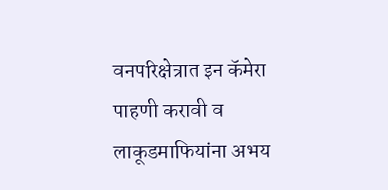वनपरिक्षेत्रात इन कॅमेरा पाहणी करावी व लाकूडमाफियांना अभय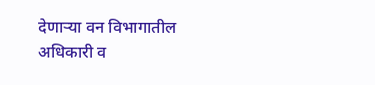देणाऱ्या वन विभागातील अधिकारी व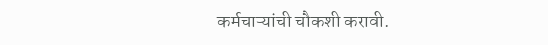कर्मचाऱ्यांची चौकशी करावी.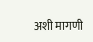अशी मागणी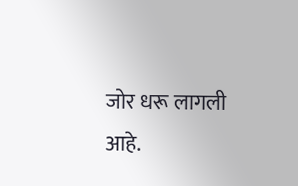जोर धरू लागली आहे.